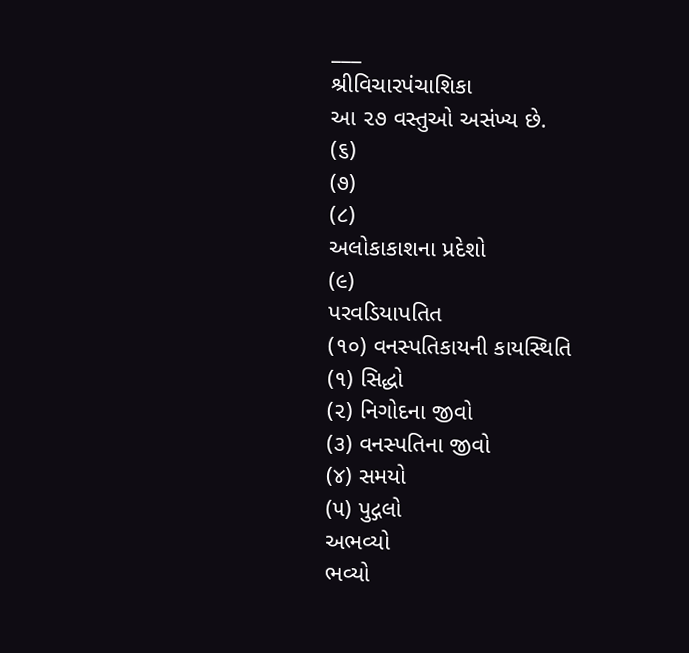___
શ્રીવિચારપંચાશિકા
આ ૨૭ વસ્તુઓ અસંખ્ય છે.
(૬)
(૭)
(૮)
અલોકાકાશના પ્રદેશો
(૯)
પરવડિયાપતિત
(૧૦) વનસ્પતિકાયની કાયસ્થિતિ
(૧) સિદ્ધો
(૨) નિગોદના જીવો
(૩) વનસ્પતિના જીવો
(૪) સમયો
(૫) પુદ્ગલો
અભવ્યો
ભવ્યો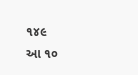૧૪૯
આ ૧૦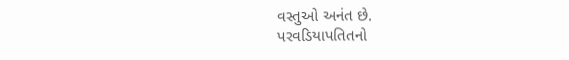વસ્તુઓ અનંત છે.
પરવડિયાપતિતનો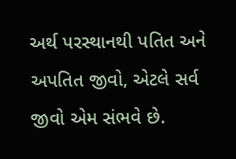અર્થ પરસ્થાનથી પતિત અને અપતિત જીવો, એટલે સર્વ જીવો એમ સંભવે છે.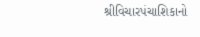શ્રીવિચારપંચાશિકાનો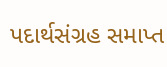પદાર્થસંગ્રહ સમાપ્ત